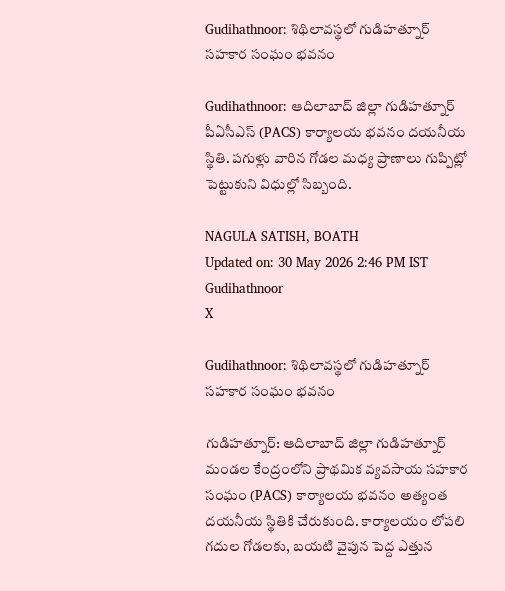Gudihathnoor: శిథిలావస్థలో గుడిహత్నూర్ సహకార సంఘం భవనం

Gudihathnoor: ఆదిలాబాద్ జిల్లా గుడిహత్నూర్ పీఏసీఎస్ (PACS) కార్యాలయ భవనం దయనీయ స్థితి. పగుళ్లు వారిన గోడల మధ్య ప్రాణాలు గుప్పిట్లో పెట్టుకుని విధుల్లో సిబ్బంది.

NAGULA SATISH, BOATH
Updated on: 30 May 2026 2:46 PM IST
Gudihathnoor
X

Gudihathnoor: శిథిలావస్థలో గుడిహత్నూర్ సహకార సంఘం భవనం

గుడిహత్నూర్: ఆదిలాబాద్ జిల్లా గుడిహత్నూర్ మండల కేంద్రంలోని ప్రాథమిక వ్యవసాయ సహకార సంఘం (PACS) కార్యాలయ భవనం అత్యంత దయనీయ స్థితికి చేరుకుంది. కార్యాలయం లోపలి గదుల గోడలకు, బయటి వైపున పెద్ద ఎత్తున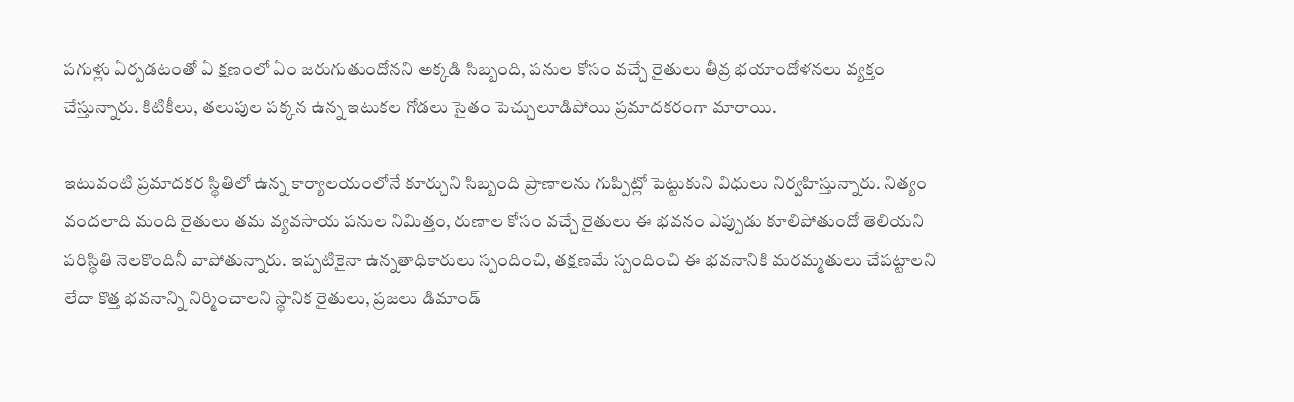పగుళ్లు ఏర్పడటంతో ఏ క్షణంలో ఏం జరుగుతుందోనని అక్కడి సిబ్బంది, పనుల కోసం వచ్చే రైతులు తీవ్ర భయాందోళనలు వ్యక్తం చేస్తున్నారు. కిటికీలు, తలుపుల పక్కన ఉన్న ఇటుకల గోడలు సైతం పెచ్చులూడిపోయి ప్రమాదకరంగా మారాయి.

ఇటువంటి ప్రమాదకర స్థితిలో ఉన్న కార్యాలయంలోనే కూర్చుని సిబ్బంది ప్రాణాలను గుప్పిట్లో పెట్టుకుని విధులు నిర్వహిస్తున్నారు. నిత్యం వందలాది మంది రైతులు తమ వ్యవసాయ పనుల నిమిత్తం, రుణాల కోసం వచ్చే రైతులు ఈ భవనం ఎప్పుడు కూలిపోతుందో తెలియని పరిస్థితి నెలకొందినీ వాపోతున్నారు. ఇప్పటికైనా ఉన్నతాధికారులు స్పందించి, తక్షణమే స్పందించి ఈ భవనానికి మరమ్మతులు చేపట్టాలని లేదా కొత్త భవనాన్ని నిర్మించాలని స్థానిక రైతులు, ప్రజలు డిమాండ్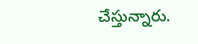చేస్తున్నారు.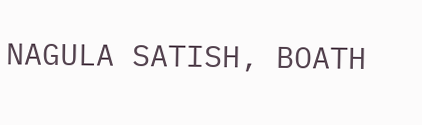NAGULA SATISH, BOATH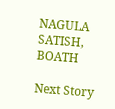NAGULA SATISH, BOATH

Next Story